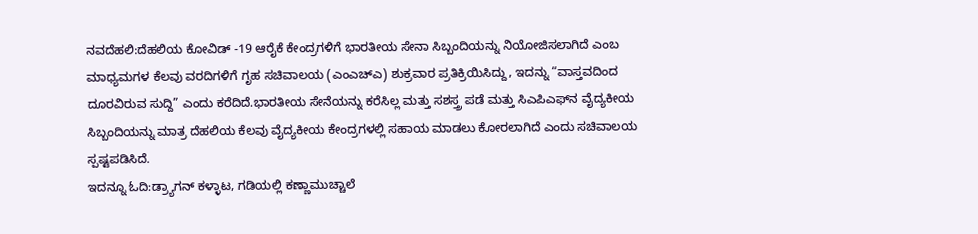ನವದೆಹಲಿ:ದೆಹಲಿಯ ಕೋವಿಡ್ -19 ಆರೈಕೆ ಕೇಂದ್ರಗಳಿಗೆ ಭಾರತೀಯ ಸೇನಾ ಸಿಬ್ಬಂದಿಯನ್ನು ನಿಯೋಜಿಸಲಾಗಿದೆ ಎಂಬ ಮಾಧ್ಯಮಗಳ ಕೆಲವು ವರದಿಗಳಿಗೆ ಗೃಹ ಸಚಿವಾಲಯ (ಎಂಎಚ್‌ಎ) ಶುಕ್ರವಾರ ಪ್ರತಿಕ್ರಿಯಿಸಿದ್ದು, ಇದನ್ನು “ವಾಸ್ತವದಿಂದ ದೂರವಿರುವ ಸುದ್ದಿ” ಎಂದು ಕರೆದಿದೆ.ಭಾರತೀಯ ಸೇನೆಯನ್ನು ಕರೆಸಿಲ್ಲ ಮತ್ತು ಸಶಸ್ತ್ರ ಪಡೆ ಮತ್ತು ಸಿಎಪಿಎಫ್‌ನ ವೈದ್ಯಕೀಯ ಸಿಬ್ಬಂದಿಯನ್ನು ಮಾತ್ರ ದೆಹಲಿಯ ಕೆಲವು ವೈದ್ಯಕೀಯ ಕೇಂದ್ರಗಳಲ್ಲಿ ಸಹಾಯ ಮಾಡಲು ಕೋರಲಾಗಿದೆ ಎಂದು ಸಚಿವಾಲಯ ಸ್ಪಷ್ಟಪಡಿಸಿದೆ.
ಇದನ್ನೂ ಓದಿ:ಡ್ರ್ಯಾಗನ್ ಕಳ್ಳಾಟ, ಗಡಿಯಲ್ಲಿ ಕಣ್ಣಾಮುಚ್ಚಾಲೆ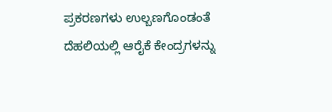ಪ್ರಕರಣಗಳು ಉಲ್ಬಣಗೊಂಡಂತೆ ದೆಹಲಿಯಲ್ಲಿ ಆರೈಕೆ ಕೇಂದ್ರಗಳನ್ನು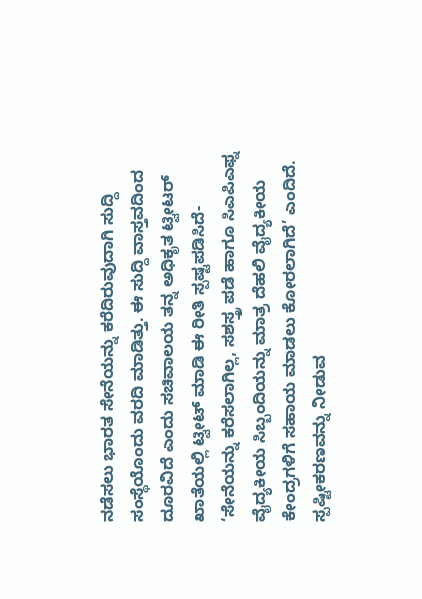ನಡೆಸಲು ಭಾರತ ಸೇನೆಯನ್ನು ಕರೆದಿರುವುದಾಗಿ ಸುದ್ದಿ ಸಂಸ್ಥೆಯೊಂದು ವರದಿ ಮಾಡಿತ್ತು. ಈ ಸುದ್ದಿ ವಾಸ್ತವದಿಂದ ದೂರವಿದೆ ಎಂದು ಸಚಿವಾಲಯ ತನ್ನ ಅಧಿಕೃತ ಟ್ವೀಟರ್ ಖಾತೆಯಲ್ಲಿ ಟ್ವೀಟ್ ಮಾಡಿ ಈ ರೀತಿ ಸ್ಪಷ್ಟಪಡಿಸಿದೆ- ‘ಸೇನೆಯನ್ನು ಕರೆಸಲಾಗಿಲ್ಲ, ಸಶಸ್ತ್ರ ಪಡೆ ಹಾಗೂ ಸಿಎಪಿಎಫ್ನ ವೈದ್ಯಕೀಯ ಸಿಬ್ಬಂದಿಯನ್ನು ಮಾತ್ರ ದೆಹಲಿ ವೈದ್ಯಕೀಯ ಕೇಂದ್ರಗಳಿಗೆ ಸಹಾಯ ಮಾಡಲು ಕೋರಲಾಗಿದೆ’ ಎಂದಿದೆ.
ಸ್ಪಷ್ಟೀಕರಣವನ್ನು ನೀಡುವ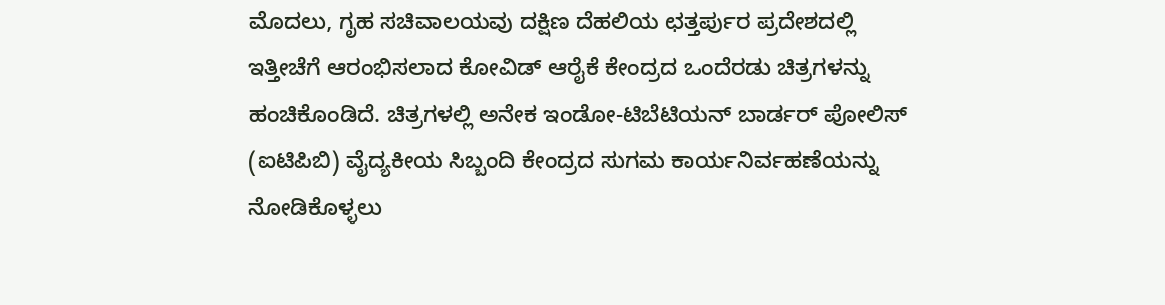ಮೊದಲು, ಗೃಹ ಸಚಿವಾಲಯವು ದಕ್ಷಿಣ ದೆಹಲಿಯ ಛತ್ತರ್ಪುರ ಪ್ರದೇಶದಲ್ಲಿ ಇತ್ತೀಚೆಗೆ ಆರಂಭಿಸಲಾದ ಕೋವಿಡ್ ಆರೈಕೆ ಕೇಂದ್ರದ ಒಂದೆರಡು ಚಿತ್ರಗಳನ್ನು ಹಂಚಿಕೊಂಡಿದೆ. ಚಿತ್ರಗಳಲ್ಲಿ ಅನೇಕ ಇಂಡೋ-ಟಿಬೆಟಿಯನ್ ಬಾರ್ಡರ್ ಪೋಲಿಸ್ (ಐಟಿಪಿಬಿ) ವೈದ್ಯಕೀಯ ಸಿಬ್ಬಂದಿ ಕೇಂದ್ರದ ಸುಗಮ ಕಾರ್ಯನಿರ್ವಹಣೆಯನ್ನು ನೋಡಿಕೊಳ್ಳಲು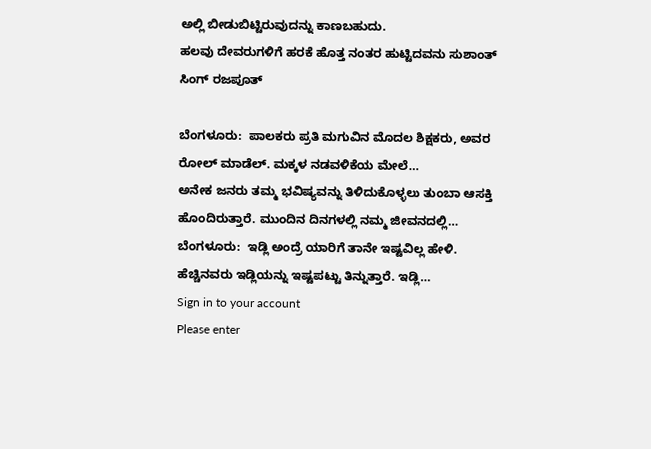ಅಲ್ಲಿ ಬೀಡುಬಿಟ್ಟಿರುವುದನ್ನು ಕಾಣಬಹುದು.
ಹಲವು ದೇವರುಗಳಿಗೆ ಹರಕೆ ಹೊತ್ತ ನಂತರ ಹುಟ್ಟಿದವನು ಸುಶಾಂತ್ ಸಿಂಗ್ ರಜಪೂತ್

ಬೆಂಗಳೂರು:  ಪಾಲಕರು ಪ್ರತಿ ಮಗುವಿನ ಮೊದಲ ಶಿಕ್ಷಕರು, ಅವರ ರೋಲ್ ಮಾಡೆಲ್. ಮಕ್ಕಳ ನಡವಳಿಕೆಯ ಮೇಲೆ…
ಅನೇಕ ಜನರು ತಮ್ಮ ಭವಿಷ್ಯವನ್ನು ತಿಳಿದುಕೊಳ್ಳಲು ತುಂಬಾ ಆಸಕ್ತಿ ಹೊಂದಿರುತ್ತಾರೆ. ಮುಂದಿನ ದಿನಗಳಲ್ಲಿ ನಮ್ಮ ಜೀವನದಲ್ಲಿ…
ಬೆಂಗಳೂರು:  ಇಡ್ಲಿ ಅಂದ್ರೆ ಯಾರಿಗೆ ತಾನೇ ಇಷ್ಟವಿಲ್ಲ ಹೇಳಿ.  ಹೆಚ್ಚಿನವರು ಇಡ್ಲಿಯನ್ನು ಇಷ್ಟಪಟ್ಟು ತಿನ್ನುತ್ತಾರೆ. ಇಡ್ಲಿ…
Sign in to your account
Please enter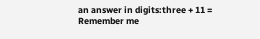an answer in digits:three + 11 =
Remember me